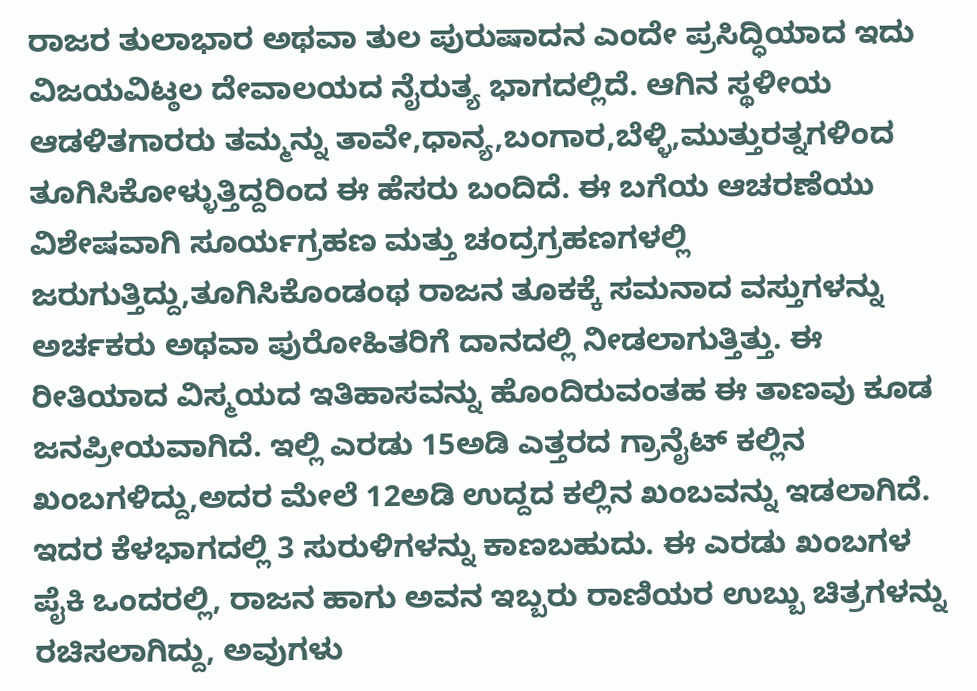ರಾಜರ ತುಲಾಭಾರ ಅಥವಾ ತುಲ ಪುರುಷಾದನ ಎಂದೇ ಪ್ರಸಿದ್ಧಿಯಾದ ಇದು ವಿಜಯವಿಟ್ಠಲ ದೇವಾಲಯದ ನೈರುತ್ಯ ಭಾಗದಲ್ಲಿದೆ. ಆಗಿನ ಸ್ಥಳೀಯ ಆಡಳಿತಗಾರರು ತಮ್ಮನ್ನು ತಾವೇ,ಧಾನ್ಯ,ಬಂಗಾರ,ಬೆಳ್ಳಿ,ಮುತ್ತುರತ್ನಗಳಿಂದ ತೂಗಿಸಿಕೋಳ್ಳುತ್ತಿದ್ದರಿಂದ ಈ ಹೆಸರು ಬಂದಿದೆ. ಈ ಬಗೆಯ ಆಚರಣೆಯು ವಿಶೇಷವಾಗಿ ಸೂರ್ಯಗ್ರಹಣ ಮತ್ತು ಚಂದ್ರಗ್ರಹಣಗಳಲ್ಲಿ ಜರುಗುತ್ತಿದ್ದು,ತೂಗಿಸಿಕೊಂಡಂಥ ರಾಜನ ತೂಕಕ್ಕೆ ಸಮನಾದ ವಸ್ತುಗಳನ್ನು ಅರ್ಚಕರು ಅಥವಾ ಪುರೋಹಿತರಿಗೆ ದಾನದಲ್ಲಿ ನೀಡಲಾಗುತ್ತಿತ್ತು. ಈ ರೀತಿಯಾದ ವಿಸ್ಮಯದ ಇತಿಹಾಸವನ್ನು ಹೊಂದಿರುವಂತಹ ಈ ತಾಣವು ಕೂಡ ಜನಪ್ರೀಯವಾಗಿದೆ. ಇಲ್ಲಿ ಎರಡು 15ಅಡಿ ಎತ್ತರದ ಗ್ರಾನೈಟ್ ಕಲ್ಲಿನ ಖಂಬಗಳಿದ್ದು,ಅದರ ಮೇಲೆ 12ಅಡಿ ಉದ್ದದ ಕಲ್ಲಿನ ಖಂಬವನ್ನು ಇಡಲಾಗಿದೆ. ಇದರ ಕೆಳಭಾಗದಲ್ಲಿ 3 ಸುರುಳಿಗಳನ್ನು ಕಾಣಬಹುದು. ಈ ಎರಡು ಖಂಬಗಳ ಪೈಕಿ ಒಂದರಲ್ಲಿ, ರಾಜನ ಹಾಗು ಅವನ ಇಬ್ಬರು ರಾಣಿಯರ ಉಬ್ಬು ಚಿತ್ರಗಳನ್ನು ರಚಿಸಲಾಗಿದ್ದು, ಅವುಗಳು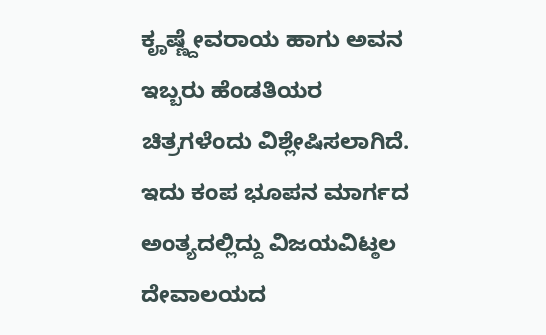ಕೄಷ್ಣ್ದೇವರಾಯ ಹಾಗು ಅವನ ಇಬ್ಬರು ಹೆಂಡತಿಯರ ಚಿತ್ರಗಳೆಂದು ವಿಶ್ಲೇಷಿಸಲಾಗಿದೆ. ಇದು ಕಂಪ ಭೂಪನ ಮಾರ್ಗದ ಅಂತ್ಯದಲ್ಲಿದ್ದು ವಿಜಯವಿಟ್ಠಲ ದೇವಾಲಯದ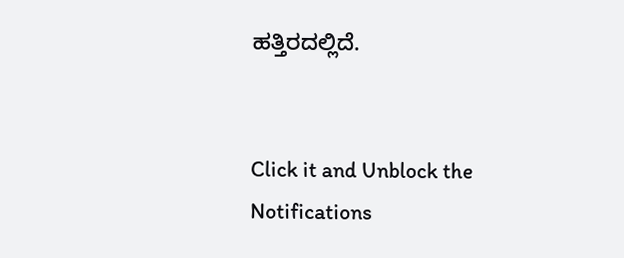ಹತ್ತಿರದಲ್ಲಿದೆ.


Click it and Unblock the Notifications